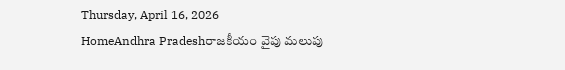Thursday, April 16, 2026
HomeAndhra Pradeshరాజకీయం వైపు మలుపు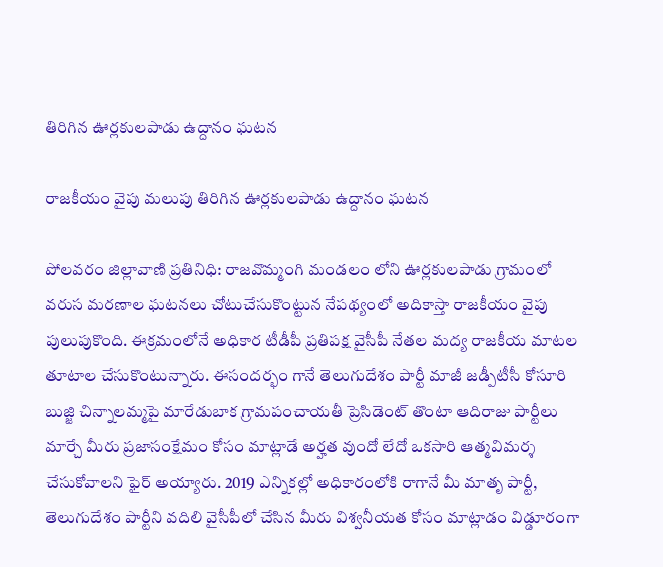తిరిగిన ఊర్లకులపాడు ఉద్దానం ఘటన

రాజకీయం వైపు మలుపు తిరిగిన ఊర్లకులపాడు ఉద్దానం ఘటన

పోలవరం జిల్లావాణి ప్రతినిధి: రాజవొమ్మంగి మండలం లోని ఊర్లకులపాడు గ్రామంలో వరుస మరణాల ఘటనలు చోటుచేసుకొంట్టున నేపథ్యంలో అదికాస్తా రాజకీయం వైపు పులుపుకొంది. ఈక్రమంలోనే అధికార టీడీపీ ప్రతిపక్ష వైసీపీ నేతల మద్య రాజకీయ మాటల తూటాల చేసుకొంటున్నారు. ఈసందర్భం గానే తెలుగుదేశం పార్టీ మాజీ జడ్పీటీసీ కోసూరి బుజ్జి చిన్నాలమ్మపై మారేడుబాక గ్రామపంచాయతీ ప్రెసిడెంట్ తొంటా ఆదిరాజు పార్టీలు మార్చే మీరు ప్రజాసంక్షేమం కోసం మాట్లాడే అర్హత వుందో లేదో ఒకసారి ఆత్మవిమర్శ చేసుకోవాలని ఫైర్ అయ్యారు. 2019 ఎన్నికల్లో అధికారంలోకి రాగానే మీ మాతృ పార్టీ, తెలుగుదేశం పార్టీని వదిలి వైసీపీలో చేసిన మీరు విశ్వనీయత కోసం మాట్లాడం విడ్డూరంగా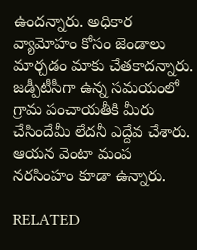ఉందన్నారు. అధికార వ్యామోహం కోసం జెండాలు మార్చడం మాకు చేతకాదన్నారు. జడ్పీటీసీగా ఉన్న సమయంలో గ్రామ పంచాయతీకి మీరు చేసిందేమీ లేదనీ ఎద్దేవ చేశారు. ఆయన వెంటా మంప నరసింహం కూడా ఉన్నారు.

RELATED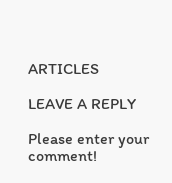ARTICLES

LEAVE A REPLY

Please enter your comment!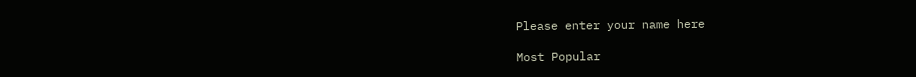Please enter your name here

Most Popular